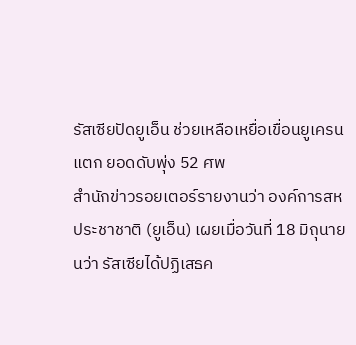รัสเซียปัดยูเอ็น ช่วยเหลือเหยื่อเขื่อนยูเครนแตก ยอดดับพุ่ง 52 ศพ
สำนักข่าวรอยเตอร์รายงานว่า องค์การสหประชาชาติ (ยูเอ็น) เผยเมื่อวันที่ 18 มิถุนายนว่า รัสเซียได้ปฏิเสธค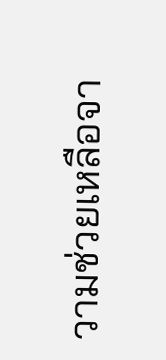วามช่วยเหลือจา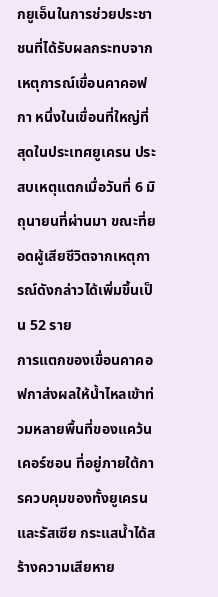กยูเอ็นในการช่วยประชาชนที่ได้รับผลกระทบจากเหตุการณ์เขื่อนคาคอฟกา หนึ่งในเขื่อนที่ใหญ่ที่สุดในประเทศยูเครน ประสบเหตุแตกเมื่อวันที่ 6 มิถุนายนที่ผ่านมา ขณะที่ยอดผู้เสียชีวิตจากเหตุการณ์ดังกล่าวได้เพิ่มขึ้นเป็น 52 ราย
การแตกของเขื่อนคาคอฟกาส่งผลให้น้ำไหลเข้าท่วมหลายพื้นที่ของแคว้นเคอร์ซอน ที่อยู่ภายใต้การควบคุมของทั้งยูเครนและรัสเซีย กระแสน้ำได้สร้างความเสียหาย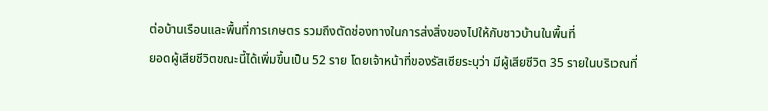ต่อบ้านเรือนและพื้นที่การเกษตร รวมถึงตัดช่องทางในการส่งสิ่งของไปให้กับชาวบ้านในพื้นที่
ยอดผู้เสียชีวิตขณะนี้ได้เพิ่มขึ้นเป็น 52 ราย โดยเจ้าหน้าที่ของรัสเซียระบุว่า มีผู้เสียชีวิต 35 รายในบริเวณที่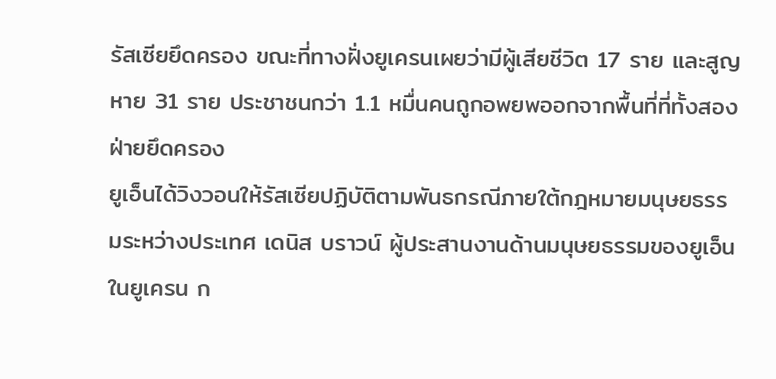รัสเซียยึดครอง ขณะที่ทางฝั่งยูเครนเผยว่ามีผู้เสียชีวิต 17 ราย และสูญหาย 31 ราย ประชาชนกว่า 1.1 หมื่นคนถูกอพยพออกจากพื้นที่ที่ทั้งสองฝ่ายยึดครอง
ยูเอ็นได้วิงวอนให้รัสเซียปฏิบัติตามพันธกรณีภายใต้กฎหมายมนุษยธรรมระหว่างประเทศ เดนิส บราวน์ ผู้ประสานงานด้านมนุษยธรรมของยูเอ็นในยูเครน ก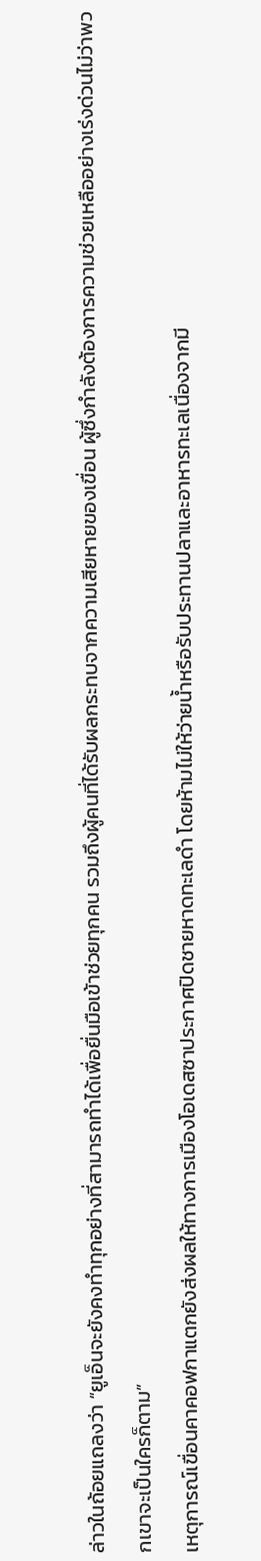ล่าวในถ้อยแถลงว่า “ยูเอ็นจะยังคงทำทุกอย่างที่สามารถทำได้เพื่อยื่นมือเข้าช่วยทุกคน รวมถึงผู้คนที่ได้รับผลกระทบจากความเสียหายของเขื่อน ผู้ซึ่งกำลังต้องการความช่วยเหลืออย่างเร่งด่วนไม่ว่าพวกเขาจะเป็นใครก็ตาม”
เหตุการณ์เขื่อนคาคอฟกาแตกยังส่งผลให้ทางการเมืองโอเดสซาประกาศปิดชายหาดทะเลดำ โดยห้ามไม่ให้ว่ายน้ำหรือรับประทานปลาและอาหารทะเลเนื่องจากมี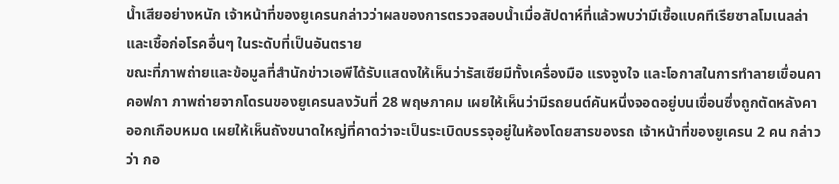น้ำเสียอย่างหนัก เจ้าหน้าที่ของยูเครนกล่าวว่าผลของการตรวจสอบน้ำเมื่อสัปดาห์ที่แล้วพบว่ามีเชื้อแบคทีเรียซาลโมเนลล่าและเชื้อก่อโรคอื่นๆ ในระดับที่เป็นอันตราย
ขณะที่ภาพถ่ายและข้อมูลที่สำนักข่าวเอพีได้รับแสดงให้เห็นว่ารัสเซียมีทั้งเครื่องมือ แรงจูงใจ และโอกาสในการทำลายเขื่อนคาคอฟกา ภาพถ่ายจากโดรนของยูเครนลงวันที่ 28 พฤษภาคม เผยให้เห็นว่ามีรถยนต์คันหนึ่งจอดอยู่บนเขื่อนซึ่งถูกตัดหลังคาออกเกือบหมด เผยให้เห็นถังขนาดใหญ่ที่คาดว่าจะเป็นระเบิดบรรจุอยู่ในห้องโดยสารของรถ เจ้าหน้าที่ของยูเครน 2 คน กล่าวว่า กอ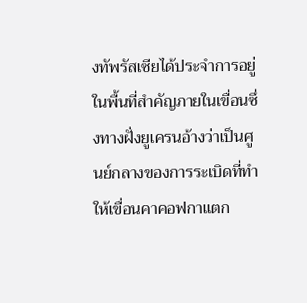งทัพรัสเซียได้ประจำการอยู่ในพื้นที่สำคัญภายในเขื่อนซึ่งทางฝั่งยูเครนอ้างว่าเป็นศูนย์กลางของการระเบิดที่ทำให้เขื่อนคาคอฟกาแตก